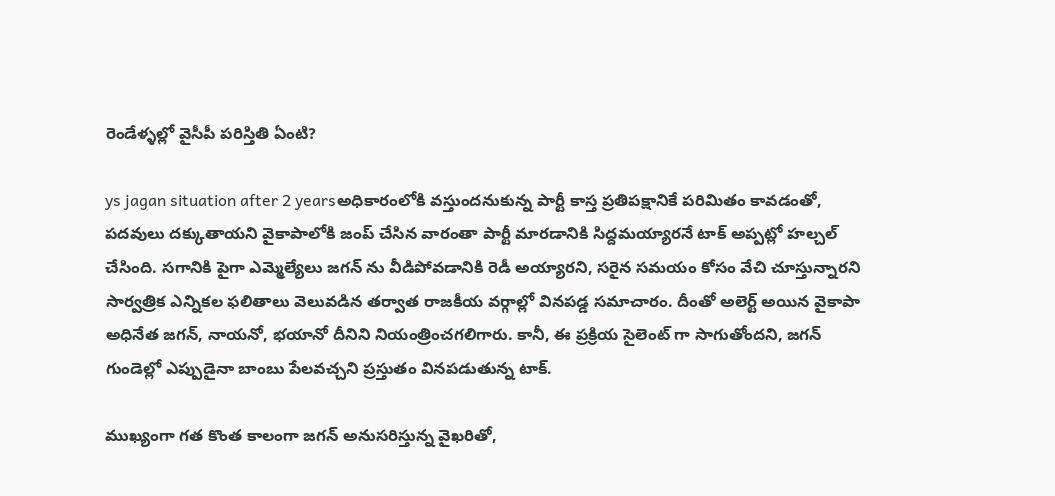రెండేళ్ళల్లో వైసీపీ పరిస్తితి ఏంటి?

ys jagan situation after 2 yearsఅధికారంలోకి వస్తుందనుకున్న పార్టీ కాస్త ప్రతిపక్షానికే పరిమితం కావడంతో, పదవులు దక్కుతాయని వైకాపాలోకి జంప్ చేసిన వారంతా పార్టీ మారడానికి సిద్దమయ్యారనే టాక్ అప్పట్లో హల్చల్ చేసింది. సగానికి పైగా ఎమ్మెల్యేలు జగన్ ను వీడిపోవడానికి రెడీ అయ్యారని, సరైన సమయం కోసం వేచి చూస్తున్నారని సార్వత్రిక ఎన్నికల ఫలితాలు వెలువడిన తర్వాత రాజకీయ వర్గాల్లో వినపడ్డ సమాచారం. దీంతో అలెర్ట్ అయిన వైకాపా అధినేత జగన్, నాయనో, భయానో దీనిని నియంత్రించగలిగారు. కానీ, ఈ ప్రక్రియ సైలెంట్ గా సాగుతోందని, జగన్ గుండెల్లో ఎప్పుడైనా బాంబు పేలవచ్చని ప్రస్తుతం వినపడుతున్న టాక్.

ముఖ్యంగా గత కొంత కాలంగా జగన్ అనుసరిస్తున్న వైఖరితో,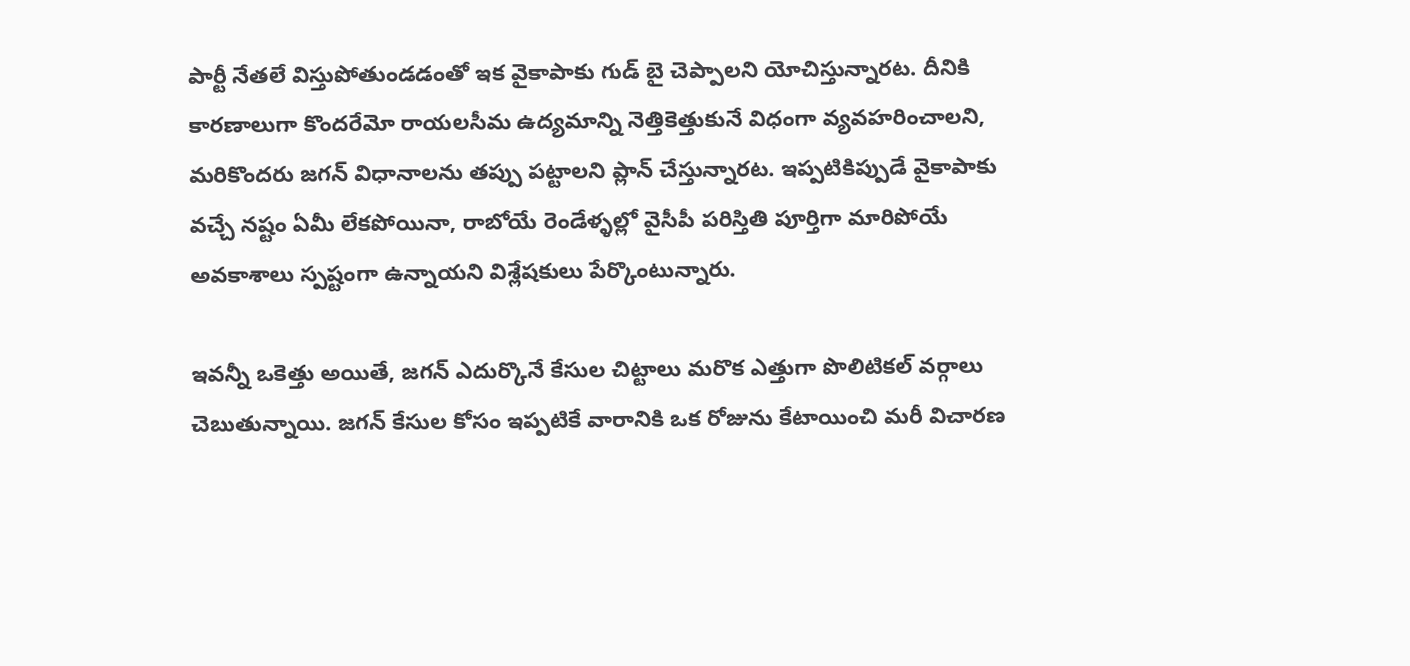పార్టీ నేతలే విస్తుపోతుండడంతో ఇక వైకాపాకు గుడ్ బై చెప్పాలని యోచిస్తున్నారట. దీనికి కారణాలుగా కొందరేమో రాయలసీమ ఉద్యమాన్ని నెత్తికెత్తుకునే విధంగా వ్యవహరించాలని, మరికొందరు జగన్ విధానాలను తప్పు పట్టాలని ప్లాన్ చేస్తున్నారట. ఇప్పటికిప్పుడే వైకాపాకు వచ్చే నష్టం ఏమీ లేకపోయినా, రాబోయే రెండేళ్ళల్లో వైసీపీ పరిస్తితి పూర్తిగా మారిపోయే అవకాశాలు స్పష్టంగా ఉన్నాయని విశ్లేషకులు పేర్కొంటున్నారు.

ఇవన్నీ ఒకెత్తు అయితే, జగన్ ఎదుర్కొనే కేసుల చిట్టాలు మరొక ఎత్తుగా పొలిటికల్ వర్గాలు చెబుతున్నాయి. జగన్ కేసుల కోసం ఇప్పటికే వారానికి ఒక రోజును కేటాయించి మరీ విచారణ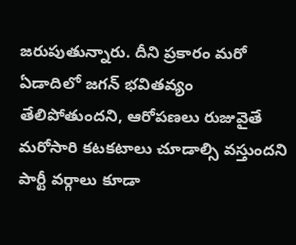జరుపుతున్నారు. దీని ప్రకారం మరో ఏడాదిలో జగన్ భవితవ్యం తేలిపోతుందని, ఆరోపణలు రుజువైతే మరోసారి కటకటాలు చూడాల్సి వస్తుందని పార్టీ వర్గాలు కూడా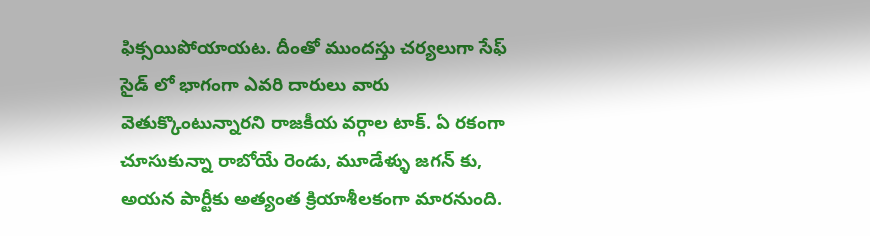ఫిక్సయిపోయాయట. దీంతో ముందస్తు చర్యలుగా సేఫ్ సైడ్ లో భాగంగా ఎవరి దారులు వారు వెతుక్కొంటున్నారని రాజకీయ వర్గాల టాక్. ఏ రకంగా చూసుకున్నా రాబోయే రెండు, మూడేళ్ళు జగన్ కు, అయన పార్టీకు అత్యంత క్రియాశీలకంగా మారనుంది.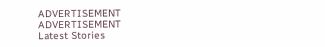ADVERTISEMENT
ADVERTISEMENT
Latest Stories